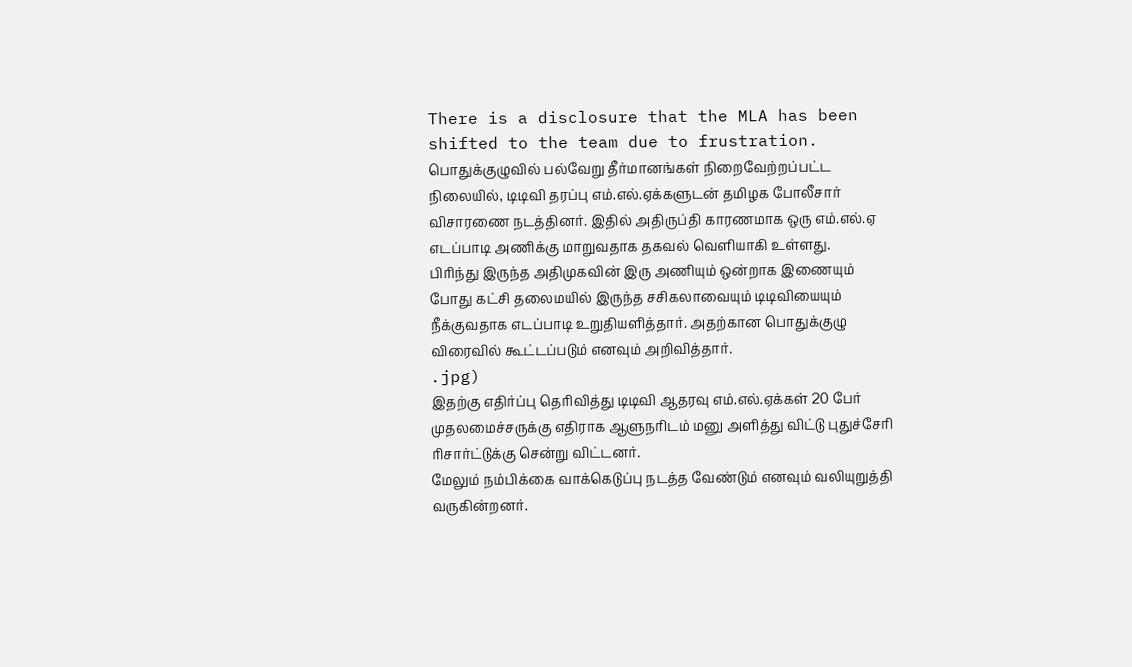There is a disclosure that the MLA has been shifted to the team due to frustration.
பொதுக்குழுவில் பல்வேறு தீர்மானங்கள் நிறைவேற்றப்பட்ட நிலையில், டிடிவி தரப்பு எம்.எல்.ஏக்களுடன் தமிழக போலீசார் விசாரணை நடத்தினர். இதில் அதிருப்தி காரணமாக ஒரு எம்.எல்.ஏ எடப்பாடி அணிக்கு மாறுவதாக தகவல் வெளியாகி உள்ளது.
பிரிந்து இருந்த அதிமுகவின் இரு அணியும் ஒன்றாக இணையும் போது கட்சி தலைமயில் இருந்த சசிகலாவையும் டிடிவியையும் நீக்குவதாக எடப்பாடி உறுதியளித்தார். அதற்கான பொதுக்குழு விரைவில் கூட்டப்படும் எனவும் அறிவித்தார்.
.jpg)
இதற்கு எதிர்ப்பு தெரிவித்து டிடிவி ஆதரவு எம்.எல்.ஏக்கள் 20 பேர் முதலமைச்சருக்கு எதிராக ஆளுநரிடம் மனு அளித்து விட்டு புதுச்சேரி ரிசார்ட்டுக்கு சென்று விட்டனர்.
மேலும் நம்பிக்கை வாக்கெடுப்பு நடத்த வேண்டும் எனவும் வலியுறுத்தி வருகின்றனர்.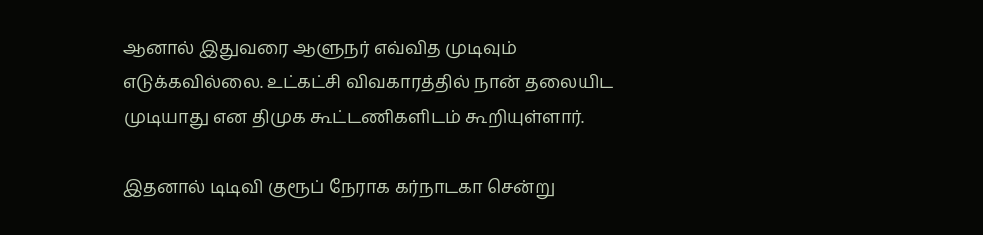ஆனால் இதுவரை ஆளுநர் எவ்வித முடிவும் எடுக்கவில்லை. உட்கட்சி விவகாரத்தில் நான் தலையிட முடியாது என திமுக கூட்டணிகளிடம் கூறியுள்ளார்.

இதனால் டிடிவி குரூப் நேராக கர்நாடகா சென்று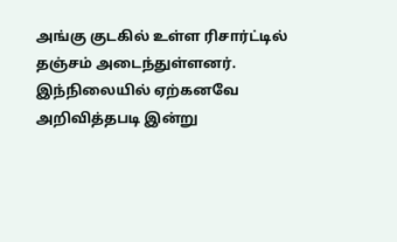அங்கு குடகில் உள்ள ரிசார்ட்டில் தஞ்சம் அடைந்துள்ளனர்.
இந்நிலையில் ஏற்கனவே அறிவித்தபடி இன்று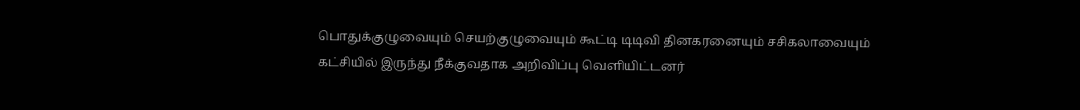பொதுக்குழுவையும் செயற்குழுவையும் கூட்டி டிடிவி தினகரனையும் சசிகலாவையும் கட்சியில் இருந்து நீக்குவதாக அறிவிப்பு வெளியிட்டனர்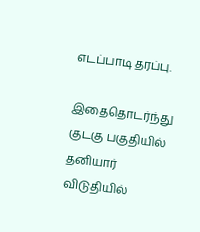எடப்பாடி தரப்பு.

இதைதொடர்ந்து குடகு பகுதியில் தனியார் விடுதியில்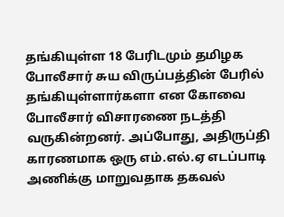தங்கியுள்ள 18 பேரிடமும் தமிழக போலீசார் சுய விருப்பத்தின் பேரில் தங்கியுள்ளார்களா என கோவை போலீசார் விசாரணை நடத்தி வருகின்றனர். அப்போது, அதிருப்தி காரணமாக ஒரு எம்.எல்.ஏ எடப்பாடி அணிக்கு மாறுவதாக தகவல்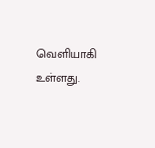வெளியாகி உள்ளது.